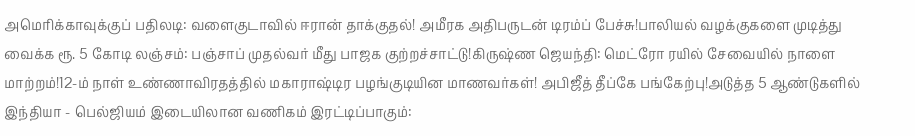அமெரிக்காவுக்குப் பதிலடி: வளைகுடாவில் ஈரான் தாக்குதல்! அமீரக அதிபருடன் டிரம்ப் பேச்சு!பாலியல் வழக்குகளை முடித்து வைக்க ரூ. 5 கோடி லஞ்சம்: பஞ்சாப் முதல்வர் மீது பாஜக குற்றச்சாட்டு!கிருஷ்ண ஜெயந்தி: மெட்ரோ ரயில் சேவையில் நாளை மாற்றம்!12-ம் நாள் உண்ணாவிரதத்தில் மகாராஷ்டிர பழங்குடியின மாணவர்கள்! அபிஜீத் தீப்கே பங்கேற்பு!அடுத்த 5 ஆண்டுகளில் இந்தியா - பெல்ஜியம் இடையிலான வணிகம் இரட்டிப்பாகும்: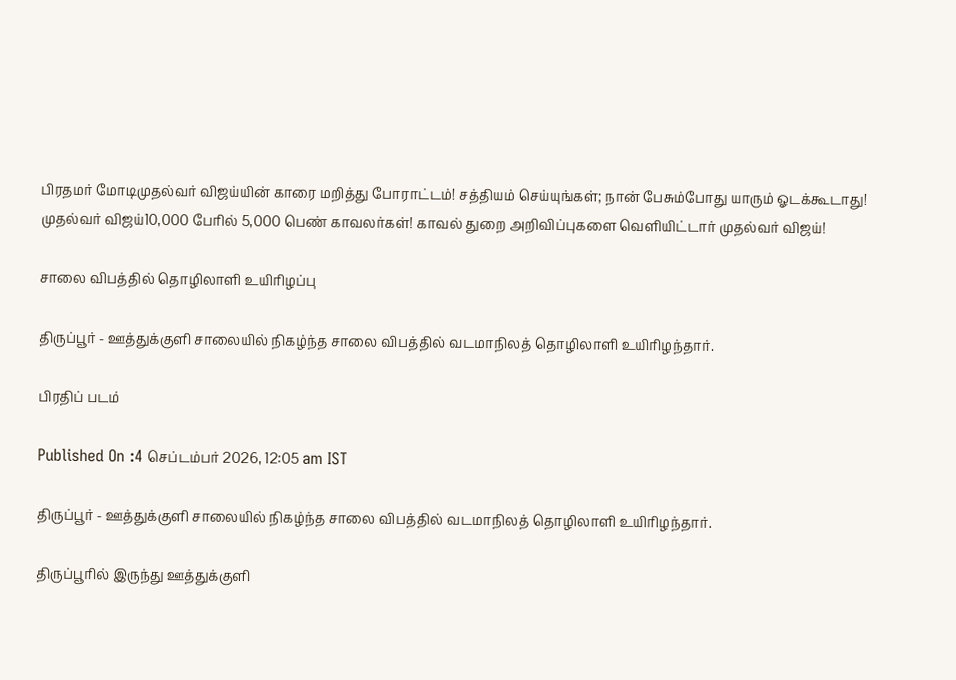பிரதமர் மோடிமுதல்வர் விஜய்யின் காரை மறித்து போராட்டம்! சத்தியம் செய்யுங்கள்; நான் பேசும்போது யாரும் ஓடக்கூடாது! முதல்வர் விஜய்10,000 பேரில் 5,000 பெண் காவலர்கள்! காவல் துறை அறிவிப்புகளை வெளியிட்டார் முதல்வர் விஜய்!

சாலை விபத்தில் தொழிலாளி உயிரிழப்பு

திருப்பூர் - ஊத்துக்குளி சாலையில் நிகழ்ந்த சாலை விபத்தில் வடமாநிலத் தொழிலாளி உயிரிழந்தார்.

பிரதிப் படம்

Published On :4 செப்டம்பர் 2026, 12:05 am IST

திருப்பூர் - ஊத்துக்குளி சாலையில் நிகழ்ந்த சாலை விபத்தில் வடமாநிலத் தொழிலாளி உயிரிழந்தார்.

திருப்பூரில் இருந்து ஊத்துக்குளி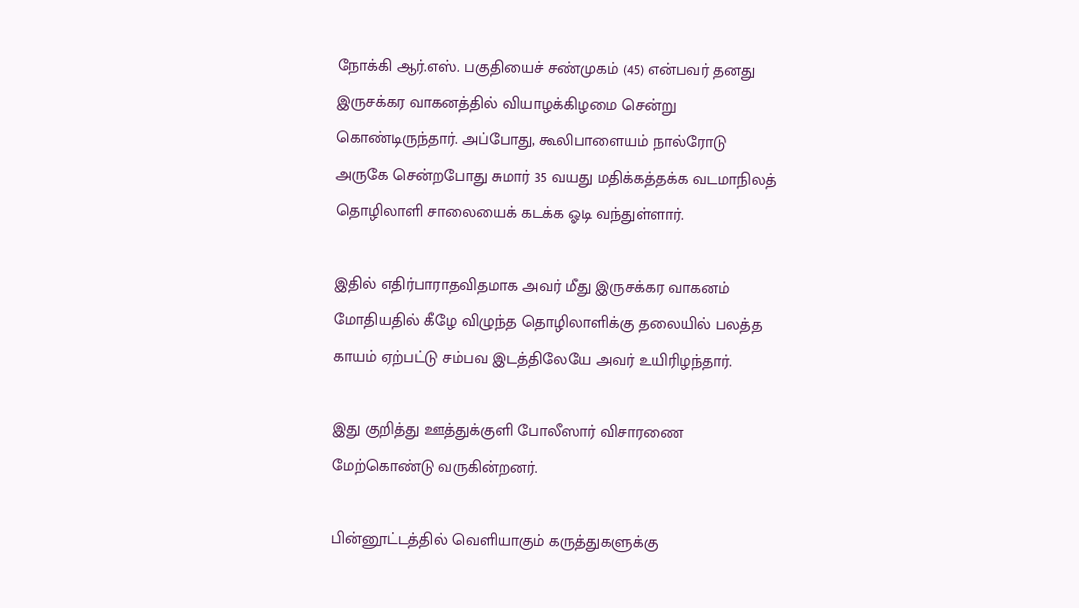நோக்கி ஆர்.எஸ். பகுதியைச் சண்முகம் (45) என்பவர் தனது இருசக்கர வாகனத்தில் வியாழக்கிழமை சென்று கொண்டிருந்தார். அப்போது, கூலிபாளையம் நால்ரோடு அருகே சென்றபோது சுமார் 35 வயது மதிக்கத்தக்க வடமாநிலத் தொழிலாளி சாலையைக் கடக்க ஓடி வந்துள்ளார்.

இதில் எதிர்பாராதவிதமாக அவர் மீது இருசக்கர வாகனம் மோதியதில் கீழே விழுந்த தொழிலாளிக்கு தலையில் பலத்த காயம் ஏற்பட்டு சம்பவ இடத்திலேயே அவர் உயிரிழந்தார்.

இது குறித்து ஊத்துக்குளி போலீஸார் விசாரணை மேற்கொண்டு வருகின்றனர்.

பின்னூட்டத்தில் வெளியாகும் கருத்துகளுக்கு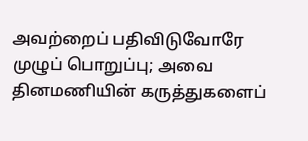அவற்றைப் பதிவிடுவோரே முழுப் பொறுப்பு; அவை தினமணியின் கருத்துகளைப்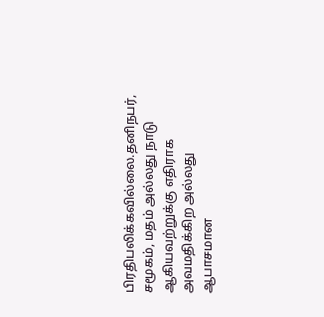பிரதிபலிக்கவில்லை.தனிநபர், சமூகம், மதம் அல்லது நாடு ஆகியவற்றுக்கு எதிராக அவமதிக்கிற அல்லது ஆபாசமான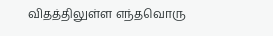விதத்திலுள்ள எந்தவொரு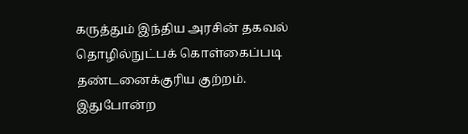கருத்தும் இந்திய அரசின் தகவல் தொழில்நுட்பக் கொள்கைப்படி தண்டனைக்குரிய குற்றம். இதுபோன்ற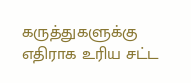கருத்துகளுக்கு எதிராக உரிய சட்ட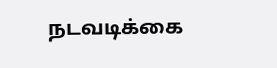நடவடிக்கை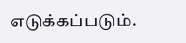எடுக்கப்படும்.